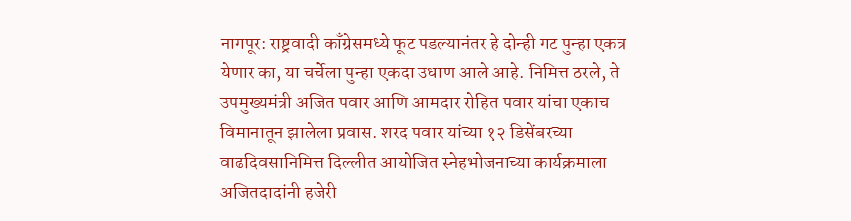नागपूर: राष्ट्रवादी काँग्रेसमध्ये फूट पडल्यानंतर हे दोन्ही गट पुन्हा एकत्र येणार का, या चर्चेला पुन्हा एकदा उधाण आले आहे. निमित्त ठरले, ते उपमुख्यमंत्री अजित पवार आणि आमदार रोहित पवार यांचा एकाच विमानातून झालेला प्रवास. शरद पवार यांच्या १२ डिसेंबरच्या वाढदिवसानिमित्त दिल्लीत आयोजित स्नेहभोजनाच्या कार्यक्रमाला अजितदादांनी हजेरी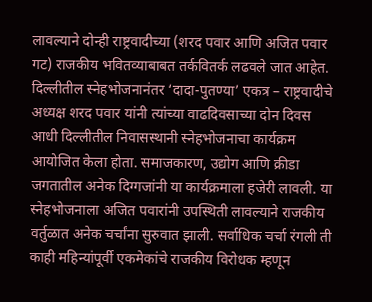लावल्याने दोन्ही राष्ट्रवादीच्या (शरद पवार आणि अजित पवार गट) राजकीय भवितव्याबाबत तर्कवितर्क लढवले जात आहेत. दिल्लीतील स्नेहभोजनानंतर ‘दादा-पुतण्या’ एकत्र – राष्ट्रवादीचे अध्यक्ष शरद पवार यांनी त्यांच्या वाढदिवसाच्या दोन दिवस आधी दिल्लीतील निवासस्थानी स्नेहभोजनाचा कार्यक्रम आयोजित केला होता. समाजकारण, उद्योग आणि क्रीडा जगतातील अनेक दिग्गजांनी या कार्यक्रमाला हजेरी लावली. या स्नेहभोजनाला अजित पवारांनी उपस्थिती लावल्याने राजकीय वर्तुळात अनेक चर्चांना सुरुवात झाली. सर्वाधिक चर्चा रंगली ती काही महिन्यांपूर्वी एकमेकांचे राजकीय विरोधक म्हणून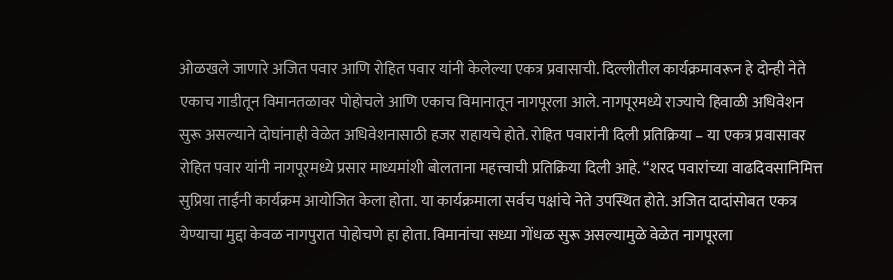ओळखले जाणारे अजित पवार आणि रोहित पवार यांनी केलेल्या एकत्र प्रवासाची. दिल्लीतील कार्यक्रमावरून हे दोन्ही नेते एकाच गाडीतून विमानतळावर पोहोचले आणि एकाच विमानातून नागपूरला आले. नागपूरमध्ये राज्याचे हिवाळी अधिवेशन सुरू असल्याने दोघांनाही वेळेत अधिवेशनासाठी हजर राहायचे होते. रोहित पवारांनी दिली प्रतिक्रिया – या एकत्र प्रवासावर रोहित पवार यांनी नागपूरमध्ये प्रसार माध्यमांशी बोलताना महत्त्वाची प्रतिक्रिया दिली आहे. “शरद पवारांच्या वाढदिवसानिमित्त सुप्रिया ताईंनी कार्यक्रम आयोजित केला होता. या कार्यक्रमाला सर्वच पक्षांचे नेते उपस्थित होते. अजित दादांसोबत एकत्र येण्याचा मुद्दा केवळ नागपुरात पोहोचणे हा होता. विमानांचा सध्या गोंधळ सुरू असल्यामुळे वेळेत नागपूरला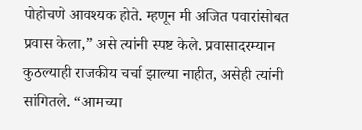पोहोचणे आवश्यक होते. म्हणून मी अजित पवारांसोबत प्रवास केला,” असे त्यांनी स्पष्ट केले. प्रवासादरम्यान कुठल्याही राजकीय चर्चा झाल्या नाहीत, असेही त्यांनी सांगितले. “आमच्या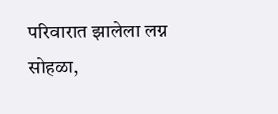परिवारात झालेला लग्न सोहळा,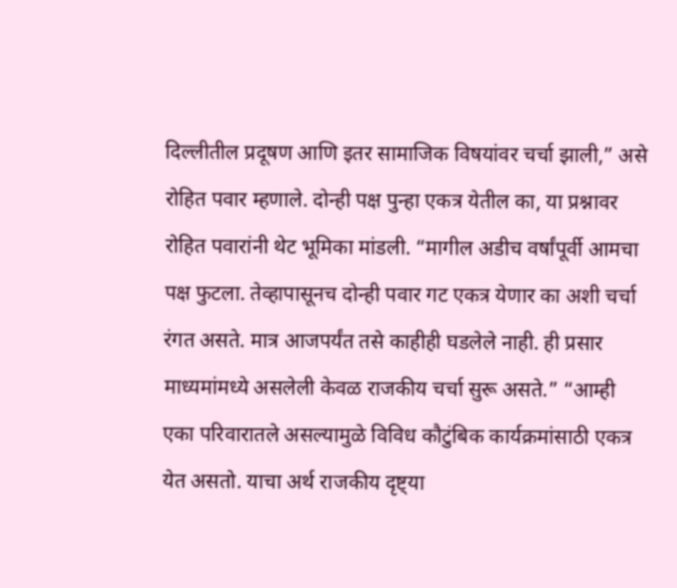दिल्लीतील प्रदूषण आणि इतर सामाजिक विषयांवर चर्चा झाली,” असे रोहित पवार म्हणाले. दोन्ही पक्ष पुन्हा एकत्र येतील का, या प्रश्नावर रोहित पवारांनी थेट भूमिका मांडली. “मागील अडीच वर्षांपूर्वी आमचा पक्ष फुटला. तेव्हापासूनच दोन्ही पवार गट एकत्र येणार का अशी चर्चा रंगत असते. मात्र आजपर्यंत तसे काहीही घडलेले नाही. ही प्रसार माध्यमांमध्ये असलेली केवळ राजकीय चर्चा सुरू असते.” “आम्ही एका परिवारातले असल्यामुळे विविध कौटुंबिक कार्यक्रमांसाठी एकत्र येत असतो. याचा अर्थ राजकीय दृष्ट्या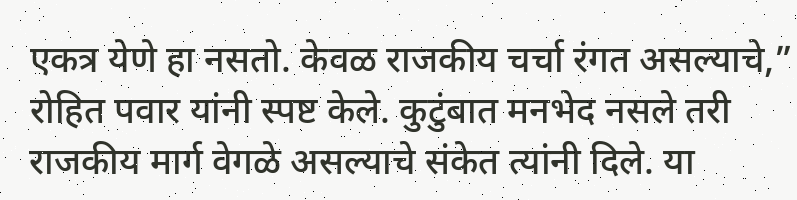एकत्र येणे हा नसतो. केवळ राजकीय चर्चा रंगत असल्याचे,” रोहित पवार यांनी स्पष्ट केले. कुटुंबात मनभेद नसले तरी राजकीय मार्ग वेगळे असल्याचे संकेत त्यांनी दिले. या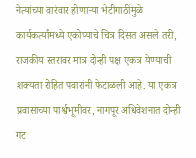नेत्यांच्या वारंवार होणाऱ्या भेटीगाठींमुळे कार्यकर्त्यांमध्ये एकोप्याचे चित्र दिसत असले तरी, राजकीय स्तरावर मात्र दोन्ही पक्ष एकत्र येण्याची शक्यता रोहित पवारांनी फेटाळली आहे. या एकत्र प्रवासाच्या पार्श्वभूमीवर, नागपूर अधिवेशनात दोन्ही गट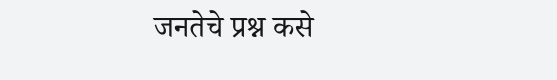जनतेचे प्रश्न कसे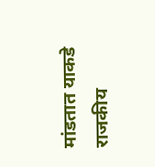मांडतात याकडे राजकीय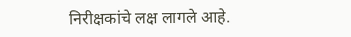निरीक्षकांचे लक्ष लागले आहे.